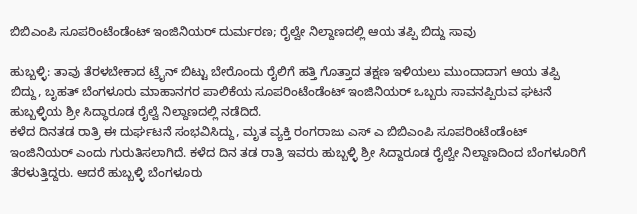ಬಿಬಿಎಂಪಿ ಸೂಪರಿಂಟೆಂಡೆಂಟ್ ಇಂಜಿನಿಯರ್ ದುರ್ಮರಣ; ರೈಲ್ವೇ ನಿಲ್ದಾಣದಲ್ಲಿ ಆಯ ತಪ್ಪಿ ಬಿದ್ದು ಸಾವು

ಹುಬ್ಬಳ್ಳಿ: ತಾವು ತೆರಳಬೇಕಾದ ಟ್ರೈನ್ ಬಿಟ್ಟು ಬೇರೊಂದು ರೈಲಿಗೆ ಹತ್ತಿ ಗೊತ್ತಾದ ತಕ್ಷಣ ಇಳಿಯಲು ಮುಂದಾದಾಗ ಆಯ ತಪ್ಪಿ ಬಿದ್ದು, ಬೃಹತ್ ಬೆಂಗಳೂರು ಮಾಹಾನಗರ ಪಾಲಿಕೆಯ ಸೂಪರಿಂಟೆಂಡೆಂಟ್ ಇಂಜಿನಿಯರ್ ಒಬ್ಬರು ಸಾವನಪ್ಪಿರುವ ಘಟನೆ ಹುಬ್ಬಳ್ಳಿಯ ಶ್ರೀ ಸಿದ್ಧಾರೂಡ ರೈಲ್ವೆ ನಿಲ್ದಾಣದಲ್ಲಿ ನಡೆದಿದೆ.
ಕಳೆದ ದಿನತಡ ರಾತ್ರಿ ಈ ದುರ್ಘಟನೆ ಸಂಭವಿಸಿದ್ದು, ಮೃತ ವ್ಯಕ್ತಿ ರಂಗರಾಜು ಎಸ್ ಎ ಬಿಬಿಎಂಪಿ ಸೂಪರಿಂಟೆಂಡೆಂಟ್ ಇಂಜಿನಿಯರ್ ಎಂದು ಗುರುತಿಸಲಾಗಿದೆ. ಕಳೆದ ದಿನ ತಡ ರಾತ್ರಿ ಇವರು ಹುಬ್ಬಳ್ಳಿ ಶ್ರೀ ಸಿದ್ದಾರೂಡ ರೈಲ್ವೇ ನಿಲ್ದಾಣದಿಂದ ಬೆಂಗಳೂರಿಗೆ ತೆರಳುತ್ತಿದ್ದರು. ಆದರೆ ಹುಬ್ಬಳ್ಳಿ ಬೆಂಗಳೂರು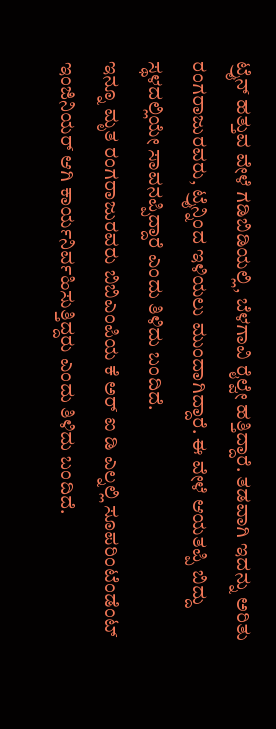ಟ್ರೈನ್ ಹತ್ತುವ ವೇಳೆ ಗಡಿಬಿಡಿಯಲ್ಲಿ, ಬೆಳಗಾವಿ ರೈಲ್ವೇ ಹತ್ತಿದ್ದಾರೆ. ತಡವಾಗಿ ಇದನ್ನು ಅರಿತು ರಂಗರಾಜುರವರು, ಟ್ರೈನ್ನಿಂದ ಇಳಿಯಲು ಮುಂದಾಗಿದ್ದಾರೆ. ಈ ವೇಳೆ ಆಯತಪ್ಪಿ ಬಿದ್ದು ಸ್ಥಳದಲ್ಲಿಯೇ ಸಾವನಪ್ಪಿದ್ದಾರೆ ಎಂದು ತಿಳಿದು ಬಂದಿದೆ.
ಇನ್ನೂ ಮೃತ ರಂಗರಾಜುರವರು ಬಿಬಿಎಂಪಿಯ ಕೆ ಅರ್ ಐ ಡಿ ಎಲ್ನಲ್ಲಿ ಸೂಪರಿಂಟೆಂಡೆಂಟ್ ಇಂಜಿನಿಯರ್ ಆಗಿ ಕಾರ್ಯನಿರ್ವಹಿಸುತ್ತಿದ್ದರು ಎಂದು ತಿಳಿದು ಬಂದಿದೆ.